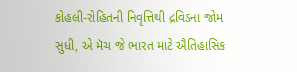કોહલી-રોહિતની નિવૃત્તિથી દ્રવિડના જોમ સુધી, એ મૅચ જે ભારત માટે ઐતિહાસિક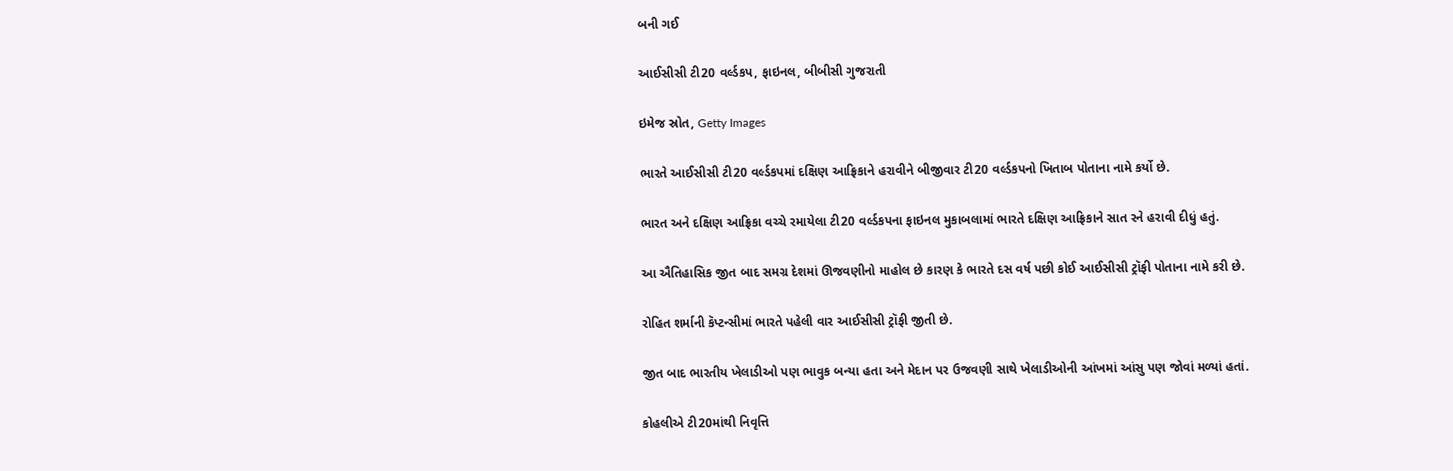બની ગઈ

આઈસીસી ટી20 વર્લ્ડકપ, ફાઇનલ, બીબીસી ગુજરાતી

ઇમેજ સ્રોત, Getty Images

ભારતે આઈસીસી ટી20 વર્લ્ડકપમાં દક્ષિણ આફ્રિકાને હરાવીને બીજીવાર ટી20 વર્લ્ડકપનો ખિતાબ પોતાના નામે કર્યો છે.

ભારત અને દક્ષિણ આફ્રિકા વચ્ચે રમાયેલા ટી20 વર્લ્ડકપના ફાઇનલ મુકાબલામાં ભારતે દક્ષિણ આફ્રિકાને સાત રને હરાવી દીધું હતું.

આ ઐતિહાસિક જીત બાદ સમગ્ર દેશમાં ઊજવણીનો માહોલ છે કારણ કે ભારતે દસ વર્ષ પછી કોઈ આઈસીસી ટ્રૉફી પોતાના નામે કરી છે.

રોહિત શર્માની કૅપ્ટન્સીમાં ભારતે પહેલી વાર આઈસીસી ટ્રૉફી જીતી છે.

જીત બાદ ભારતીય ખેલાડીઓ પણ ભાવુક બન્યા હતા અને મેદાન પર ઉજવણી સાથે ખેલાડીઓની આંખમાં આંસુ પણ જોવાં મળ્યાં હતાં.

કોહલીએ ટી20માંથી નિવૃત્તિ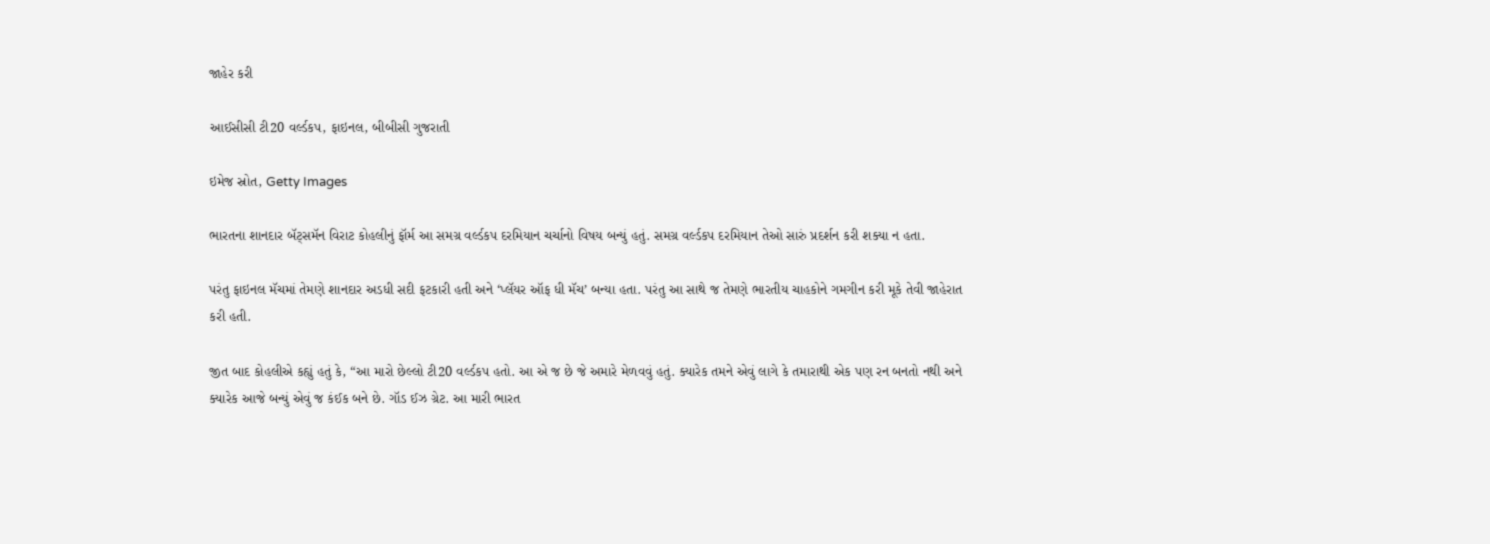જાહેર કરી

આઈસીસી ટી20 વર્લ્ડકપ, ફાઇનલ, બીબીસી ગુજરાતી

ઇમેજ સ્રોત, Getty Images

ભારતના શાનદાર બૅટ્સમૅન વિરાટ કોહલીનું ફૉર્મ આ સમગ્ર વર્લ્ડકપ દરમિયાન ચર્ચાનો વિષય બન્યું હતું. સમગ્ર વર્લ્ડકપ દરમિયાન તેઓ સારું પ્રદર્શન કરી શક્યા ન હતા.

પરંતુ ફાઇનલ મૅચમાં તેમણે શાનદાર અડધી સદી ફટકારી હતી અને ‘પ્લૅયર ઑફ ધી મૅચ’ બન્યા હતા. પરંતુ આ સાથે જ તેમણે ભારતીય ચાહકોને ગમગીન કરી મૂકે તેવી જાહેરાત કરી હતી.

જીત બાદ કોહલીએ કહ્યું હતું કે, “આ મારો છેલ્લો ટી20 વર્લ્ડકપ હતો. આ એ જ છે જે અમારે મેળવવું હતું. ક્યારેક તમને એવું લાગે કે તમારાથી એક પણ રન બનતો નથી અને ક્યારેક આજે બન્યું એવું જ કંઈક બને છે. ગૉડ ઈઝ ગ્રેટ. આ મારી ભારત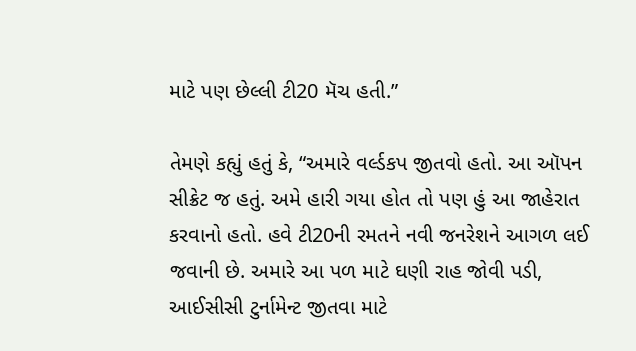માટે પણ છેલ્લી ટી20 મૅચ હતી.”

તેમણે કહ્યું હતું કે, “અમારે વર્લ્ડકપ જીતવો હતો. આ ઑપન સીક્રેટ જ હતું. અમે હારી ગયા હોત તો પણ હું આ જાહેરાત કરવાનો હતો. હવે ટી20ની રમતને નવી જનરેશને આગળ લઈ જવાની છે. અમારે આ પળ માટે ઘણી રાહ જોવી પડી, આઈસીસી ટુર્નામેન્ટ જીતવા માટે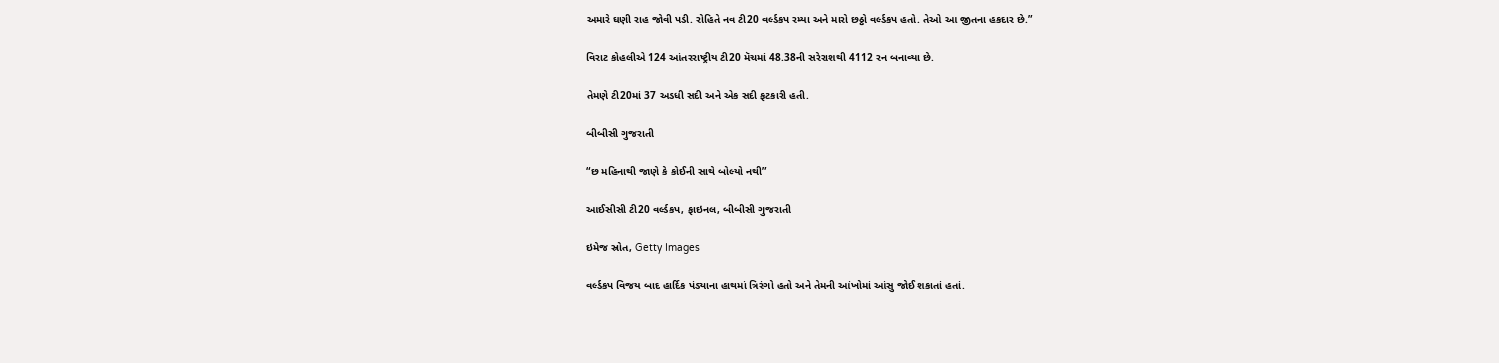અમારે ઘણી રાહ જોવી પડી. રોહિતે નવ ટી20 વર્લ્ડકપ રમ્યા અને મારો છઠ્ઠો વર્લ્ડકપ હતો. તેઓ આ જીતના હકદાર છે.”

વિરાટ કોહલીએ 124 આંતરરાષ્ટ્રીય ટી20 મૅચમાં 48.38ની સરેરાશથી 4112 રન બનાવ્યા છે.

તેમણે ટી20માં 37 અડધી સદી અને એક સદી ફટકારી હતી.

બીબીસી ગુજરાતી

“છ મહિનાથી જાણે કે કોઈની સાથે બોલ્યો નથી”

આઈસીસી ટી20 વર્લ્ડકપ, ફાઇનલ, બીબીસી ગુજરાતી

ઇમેજ સ્રોત, Getty Images

વર્લ્ડકપ વિજય બાદ હાર્દિક પંડ્યાના હાથમાં ત્રિરંગો હતો અને તેમની આંખોમાં આંસુ જોઈ શકાતાં હતાં.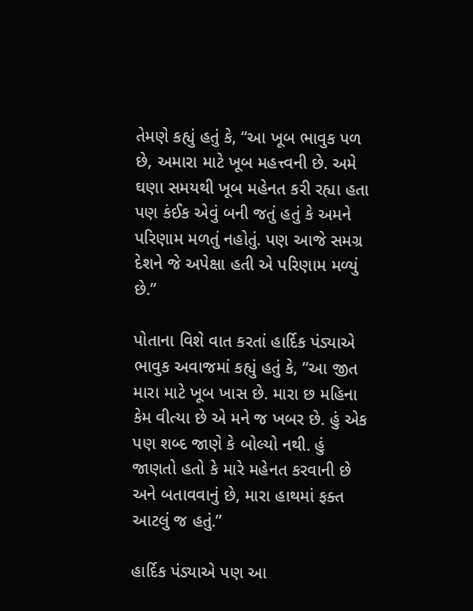તેમણે કહ્યું હતું કે, “આ ખૂબ ભાવુક પળ છે, અમારા માટે ખૂબ મહત્ત્વની છે. અમે ઘણા સમયથી ખૂબ મહેનત કરી રહ્યા હતા પણ કંઈક એવું બની જતું હતું કે અમને પરિણામ મળતું નહોતું. પણ આજે સમગ્ર દેશને જે અપેક્ષા હતી એ પરિણામ મળ્યું છે.”

પોતાના વિશે વાત કરતાં હાર્દિક પંડ્યાએ ભાવુક અવાજમાં કહ્યું હતું કે, “આ જીત મારા માટે ખૂબ ખાસ છે. મારા છ મહિના કેમ વીત્યા છે એ મને જ ખબર છે. હું એક પણ શબ્દ જાણે કે બોલ્યો નથી. હું જાણતો હતો કે મારે મહેનત કરવાની છે અને બતાવવાનું છે, મારા હાથમાં ફક્ત આટલું જ હતું.”

હાર્દિક પંડ્યાએ પણ આ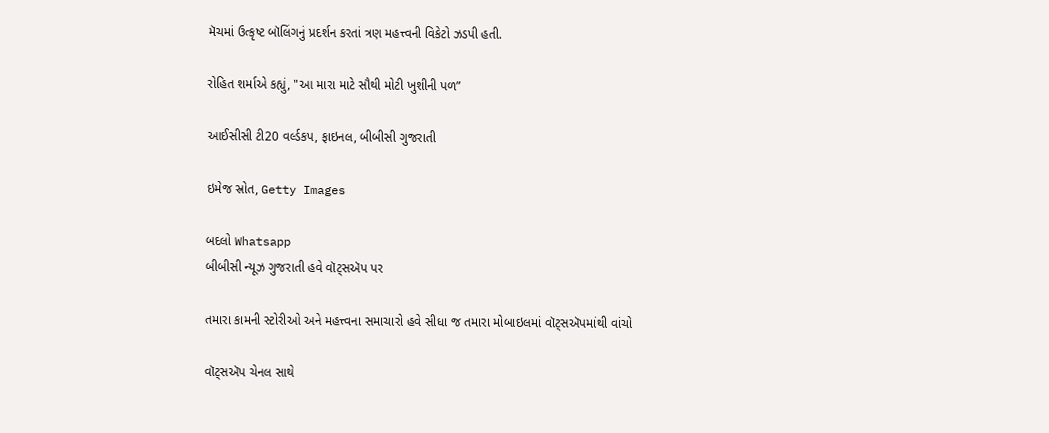મૅચમાં ઉત્કૃષ્ટ બૉલિંગનું પ્રદર્શન કરતાં ત્રણ મહત્ત્વની વિકેટો ઝડપી હતી.

રોહિત શર્માએ કહ્યું, "આ મારા માટે સૌથી મોટી ખુશીની પળ”

આઈસીસી ટી20 વર્લ્ડકપ, ફાઇનલ, બીબીસી ગુજરાતી

ઇમેજ સ્રોત, Getty Images

બદલો Whatsapp
બીબીસી ન્યૂઝ ગુજરાતી હવે વૉટ્સઍપ પર

તમારા કામની સ્ટોરીઓ અને મહત્ત્વના સમાચારો હવે સીધા જ તમારા મોબાઇલમાં વૉટ્સઍપમાંથી વાંચો

વૉટ્સઍપ ચેનલ સાથે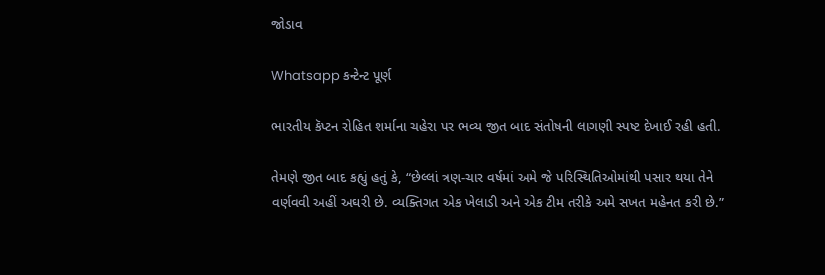જોડાવ

Whatsapp કન્ટેન્ટ પૂર્ણ

ભારતીય કૅપ્ટન રોહિત શર્માના ચહેરા પર ભવ્ય જીત બાદ સંતોષની લાગણી સ્પષ્ટ દેખાઈ રહી હતી.

તેમણે જીત બાદ કહ્યું હતું કે, “છેલ્લાં ત્રણ-ચાર વર્ષમાં અમે જે પરિસ્થિતિઓમાંથી પસાર થયા તેને વર્ણવવી અહીં અઘરી છે. વ્યક્તિગત એક ખેલાડી અને એક ટીમ તરીકે અમે સખત મહેનત કરી છે.”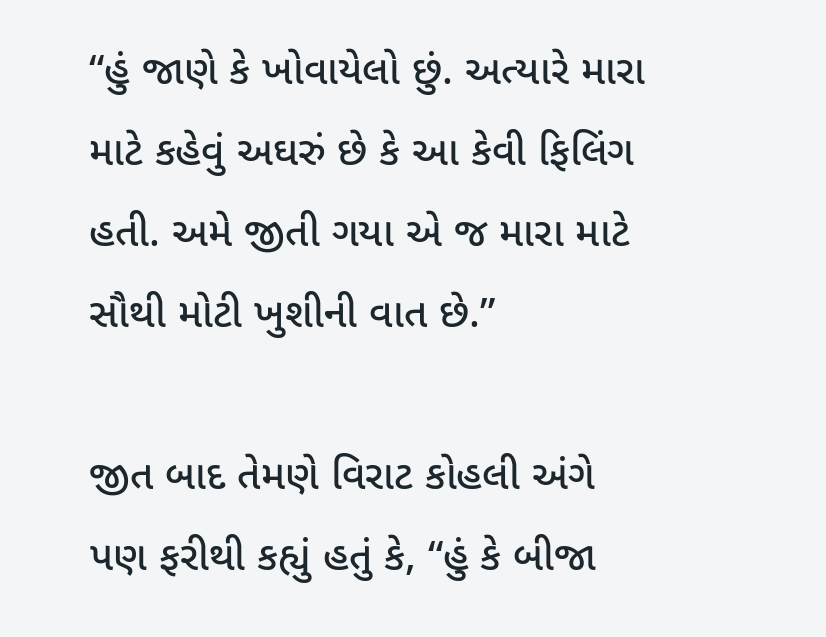“હું જાણે કે ખોવાયેલો છું. અત્યારે મારા માટે કહેવું અઘરું છે કે આ કેવી ફિલિંગ હતી. અમે જીતી ગયા એ જ મારા માટે સૌથી મોટી ખુશીની વાત છે.”

જીત બાદ તેમણે વિરાટ કોહલી અંગે પણ ફરીથી કહ્યું હતું કે, “હું કે બીજા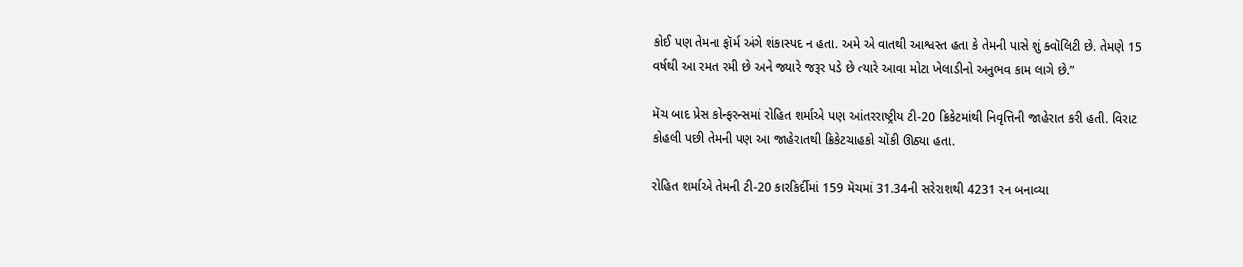કોઈ પણ તેમના ફૉર્મ અંગે શંકાસ્પદ ન હતા. અમે એ વાતથી આશ્વસ્ત હતા કે તેમની પાસે શું ક્વૉલિટી છે. તેમણે 15 વર્ષથી આ રમત રમી છે અને જ્યારે જરૂર પડે છે ત્યારે આવા મોટા ખેલાડીનો અનુભવ કામ લાગે છે.”

મૅચ બાદ પ્રેસ કોન્ફરન્સમાં રોહિત શર્માએ પણ આંતરરાષ્ટ્રીય ટી-20 ક્રિકેટમાંથી નિવૃત્તિની જાહેરાત કરી હતી. વિરાટ કોહલી પછી તેમની પણ આ જાહેરાતથી ક્રિકેટચાહકો ચોંકી ઊઠ્યા હતા.

રોહિત શર્માએ તેમની ટી-20 કારકિર્દીમાં 159 મૅચમાં 31.34ની સરેરાશથી 4231 રન બનાવ્યા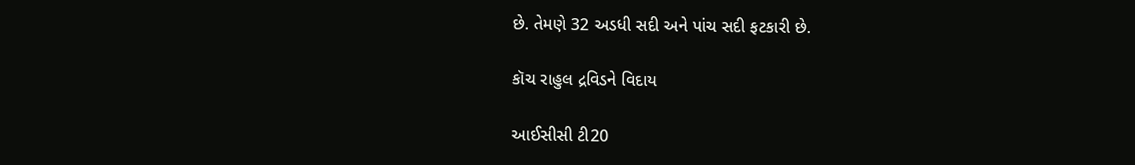છે. તેમણે 32 અડધી સદી અને પાંચ સદી ફટકારી છે.

કૉચ રાહુલ દ્રવિડને વિદાય

આઈસીસી ટી20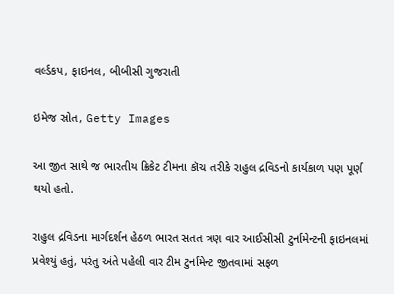વર્લ્ડકપ, ફાઇનલ, બીબીસી ગુજરાતી

ઇમેજ સ્રોત, Getty Images

આ જીત સાથે જ ભારતીય ક્રિકેટ ટીમના કૉચ તરીકે રાહુલ દ્રવિડનો કાર્યકાળ પણ પૂર્ણ થયો હતો.

રાહુલ દ્રવિડના માર્ગદર્શન હેઠળ ભારત સતત ત્રણ વાર આઈસીસી ટુર્નામેન્ટની ફાઇનલમાં પ્રવેશ્યું હતું, પરંતુ અંતે પહેલી વાર ટીમ ટુર્નામેન્ટ જીતવામાં સફળ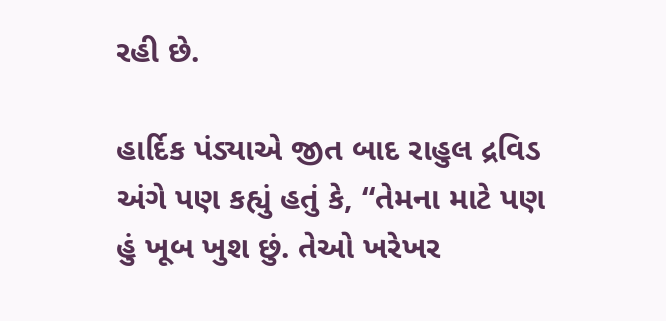રહી છે.

હાર્દિક પંડ્યાએ જીત બાદ રાહુલ દ્રવિડ અંગે પણ કહ્યું હતું કે, “તેમના માટે પણ હું ખૂબ ખુશ છું. તેઓ ખરેખર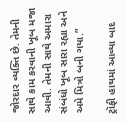જોરદાર વ્યક્તિ છે. તેમની સાથે કામ કરવાની ખૂબ મજા આવી. તેમની સાથે અમારા સંબંધો ખૂબ સારા રહ્યા અને અમે મિત્રો બની ગયા.”

ટ્રૉફી હાથમાં આવ્યા બાદ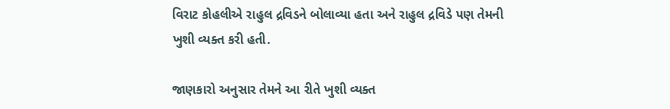વિરાટ કોહલીએ રાહુલ દ્રવિડને બોલાવ્યા હતા અને રાહુલ દ્રવિડે પણ તેમની ખુશી વ્યક્ત કરી હતી.

જાણકારો અનુસાર તેમને આ રીતે ખુશી વ્યક્ત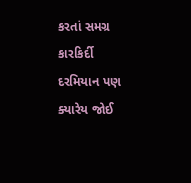કરતાં સમગ્ર કારકિર્દી દરમિયાન પણ ક્યારેય જોઈ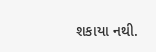શકાયા નથી.